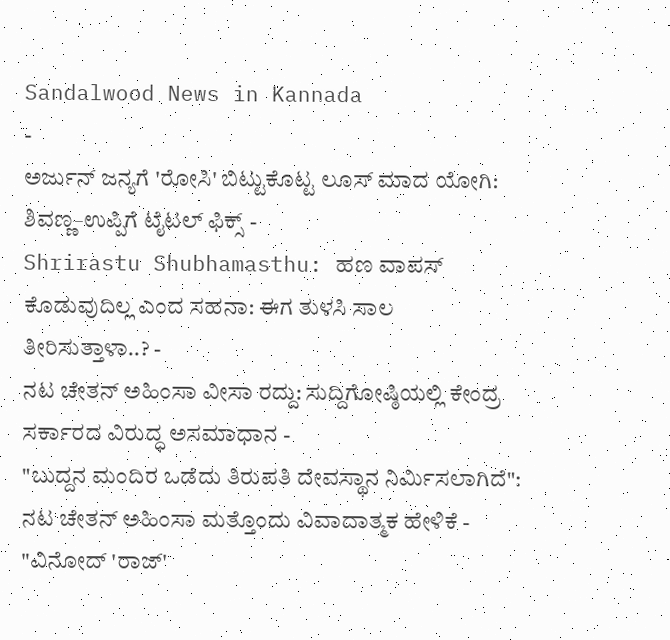Sandalwood News in Kannada
-
ಅರ್ಜುನ್ ಜನ್ಯಗೆ 'ರೋಸಿ' ಬಿಟ್ಟುಕೊಟ್ಟ ಲೂಸ್ ಮಾದ ಯೋಗಿ: ಶಿವಣ್ಣ–ಉಪ್ಪಿಗೆ ಟೈಟಲ್ ಫಿಕ್ಸ್ -
Shrirastu Shubhamasthu: ಹಣ ವಾಪಸ್ ಕೊಡುವುದಿಲ್ಲ ಎಂದ ಸಹನಾ: ಈಗ ತುಳಸಿ ಸಾಲ ತೀರಿಸುತ್ತಾಳಾ..? -
ನಟ ಚೇತನ್ ಅಹಿಂಸಾ ವೀಸಾ ರದ್ದು: ಸುದ್ದಿಗೋಷ್ಠಿಯಲ್ಲಿ ಕೇಂದ್ರ ಸರ್ಕಾರದ ವಿರುದ್ಧ ಅಸಮಾಧಾನ -
"ಬುದ್ದನ ಮಂದಿರ ಒಡೆದು ತಿರುಪತಿ ದೇವಸ್ಥಾನ ನಿರ್ಮಿಸಲಾಗಿದೆ": ನಟ ಚೇತನ್ ಅಹಿಂಸಾ ಮತ್ತೊಂದು ವಿವಾದಾತ್ಮಕ ಹೇಳಿಕೆ -
"ವಿನೋದ್ 'ರಾಜ್'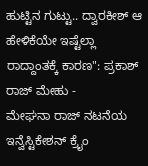ಹುಟ್ಟಿನ ಗುಟ್ಟು.. ದ್ವಾರಕೀಶ್ ಆ ಹೇಳಿಕೆಯೇ ಇಷ್ಟೆಲ್ಲಾ ರಾದ್ದಾಂತಕ್ಕೆ ಕಾರಣ": ಪ್ರಕಾಶ್ ರಾಜ್ ಮೇಹು -
ಮೇಘನಾ ರಾಜ್ ನಟನೆಯ ಇನ್ವೆಸ್ಟಿಕೇಶನ್ ಕ್ರೈಂ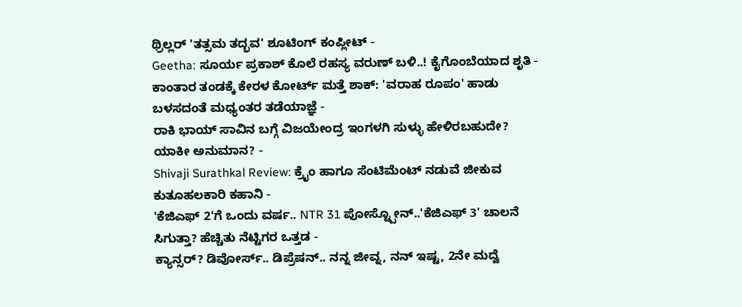ಥ್ರಿಲ್ಲರ್ 'ತತ್ಸಮ ತದ್ಭವ' ಶೂಟಿಂಗ್ ಕಂಪ್ಲೀಟ್ -
Geetha: ಸೂರ್ಯ ಪ್ರಕಾಶ್ ಕೊಲೆ ರಹಸ್ಯ ವರುಣ್ ಬಳಿ..! ಕೈಗೊಂಬೆಯಾದ ಶೃತಿ -
ಕಾಂತಾರ ತಂಡಕ್ಕೆ ಕೇರಳ ಕೋರ್ಟ್ ಮತ್ತೆ ಶಾಕ್: 'ವರಾಹ ರೂಪಂ' ಹಾಡು ಬಳಸದಂತೆ ಮಧ್ಯಂತರ ತಡೆಯಾಜ್ಞೆ -
ರಾಕಿ ಭಾಯ್ ಸಾವಿನ ಬಗ್ಗೆ ವಿಜಯೇಂದ್ರ ಇಂಗಳಗಿ ಸುಳ್ಳು ಹೇಳಿರಬಹುದೇ? ಯಾಕೀ ಅನುಮಾನ? -
Shivaji Surathkal Review: ಕ್ರೈಂ ಹಾಗೂ ಸೆಂಟಿಮೆಂಟ್ ನಡುವೆ ಜೀಕುವ ಕುತೂಹಲಕಾರಿ ಕಹಾನಿ -
'ಕೆಜಿಎಫ್ 2'ಗೆ ಒಂದು ವರ್ಷ.. NTR 31 ಪೋಸ್ಟ್ಪೋನ್..'ಕೆಜಿಎಫ್ 3' ಚಾಲನೆ ಸಿಗುತ್ತಾ? ಹೆಚ್ಚಿತು ನೆಟ್ಟಿಗರ ಒತ್ತಡ -
ಕ್ಯಾನ್ಸರ್? ಡಿವೋರ್ಸ್.. ಡಿಪ್ರೆಷನ್.. ನನ್ನ ಜೀವ್ನ, ನನ್ ಇಷ್ಟ, 2ನೇ ಮದ್ವೆ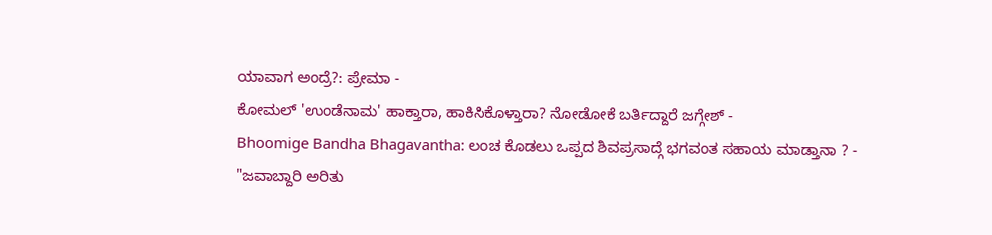ಯಾವಾಗ ಅಂದ್ರೆ?: ಪ್ರೇಮಾ -
ಕೋಮಲ್ 'ಉಂಡೆನಾಮ' ಹಾಕ್ತಾರಾ, ಹಾಕಿಸಿಕೊಳ್ತಾರಾ? ನೋಡೋಕೆ ಬರ್ತಿದ್ದಾರೆ ಜಗ್ಗೇಶ್ -
Bhoomige Bandha Bhagavantha: ಲಂಚ ಕೊಡಲು ಒಪ್ಪದ ಶಿವಪ್ರಸಾದ್ಗೆ ಭಗವಂತ ಸಹಾಯ ಮಾಡ್ತಾನಾ ? -
"ಜವಾಬ್ದಾರಿ ಅರಿತು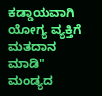ಕಡ್ಡಾಯವಾಗಿ ಯೋಗ್ಯ ವ್ಯಕ್ತಿಗೆ ಮತದಾನ ಮಾಡಿ" ಮಂಡ್ಯದ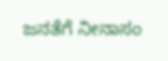ಜನತೆಗೆ ನೀನಾಸಂ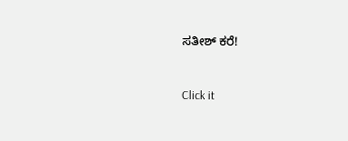ಸತೀಶ್ ಕರೆ!


Click it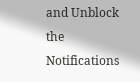and Unblock the Notifications